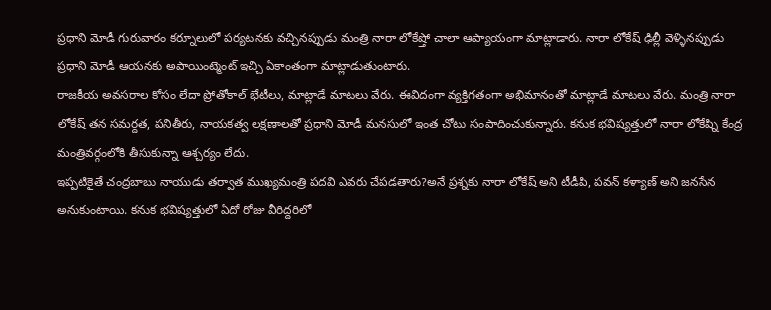ప్రధాని మోడీ గురువారం కర్నూలులో పర్యటనకు వచ్చినప్పుడు మంత్రి నారా లోకేష్తో చాలా ఆప్యాయంగా మాట్లాడారు. నారా లోకేష్ ఢిల్లీ వెళ్ళినప్పుడు ప్రధాని మోడీ ఆయనకు అపాయింట్మెంట్ ఇచ్చి ఏకాంతంగా మాట్లాడుతుంటారు.
రాజకీయ అవసరాల కోసం లేదా ప్రోతోకాల్ భేటీలు, మాట్లాడే మాటలు వేరు. ఈవిదంగా వ్యక్తిగతంగా అభిమానంతో మాట్లాడే మాటలు వేరు. మంత్రి నారా లోకేష్ తన సమర్దత, పనితీరు, నాయకత్వ లక్షణాలతో ప్రధాని మోడీ మనసులో ఇంత చోటు సంపాదించుకున్నారు. కనుక భవిష్యత్తులో నారా లోకేష్ని కేంద్ర మంత్రివర్గంలోకి తీసుకున్నా ఆశ్చర్యం లేదు.
ఇప్పటికైతే చంద్రబాబు నాయుడు తర్వాత ముఖ్యమంత్రి పదవి ఎవరు చేపడతారు?అనే ప్రశ్నకు నారా లోకేష్ అని టీడీపి, పవన్ కళ్యాణ్ అని జనసేన అనుకుంటాయి. కనుక భవిష్యత్తులో ఏదో రోజు వీరిద్దరిలో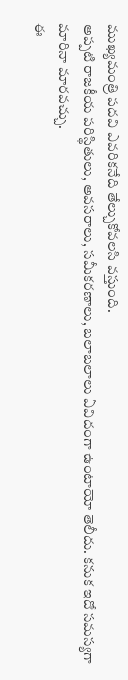ముఖ్యమంత్రి పదవి ఎవరికనేది తేల్చుకోవలసి వస్తుంది.
అప్పటి రాజకీయ పరిస్థితులు, అవసరాలు, సమీకరణాలు, బలాబలాలు ఏవిదంగా ఉంటాయో తెలీదు. కనుక ఇదో సమస్యగా మారినా మారవచ్చు.
ఈ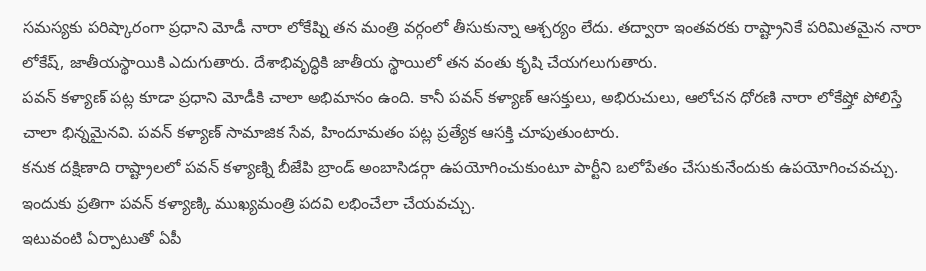సమస్యకు పరిష్కారంగా ప్రధాని మోడీ నారా లోకేష్ని తన మంత్రి వర్గంలో తీసుకున్నా ఆశ్చర్యం లేదు. తద్వారా ఇంతవరకు రాష్ట్రానికే పరిమితమైన నారా లోకేష్, జాతీయస్థాయికి ఎదుగుతారు. దేశాభివృద్ధికి జాతీయ స్థాయిలో తన వంతు కృషి చేయగలుగుతారు.
పవన్ కళ్యాణ్ పట్ల కూడా ప్రధాని మోడీకి చాలా అభిమానం ఉంది. కానీ పవన్ కళ్యాణ్ ఆసక్తులు, అభిరుచులు, ఆలోచన ధోరణి నారా లోకేష్తో పోలిస్తే చాలా భిన్నమైనవి. పవన్ కళ్యాణ్ సామాజిక సేవ, హిందూమతం పట్ల ప్రత్యేక ఆసక్తి చూపుతుంటారు.
కనుక దక్షిణాది రాష్ట్రాలలో పవన్ కళ్యాణ్ని బీజేపి బ్రాండ్ అంబాసిడర్గా ఉపయోగించుకుంటూ పార్టీని బలోపేతం చేసుకునేందుకు ఉపయోగించవచ్చు. ఇందుకు ప్రతిగా పవన్ కళ్యాణ్కి ముఖ్యమంత్రి పదవి లభించేలా చేయవచ్చు.
ఇటువంటి ఏర్పాటుతో ఏపీ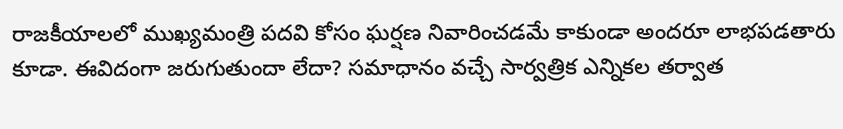రాజకీయాలలో ముఖ్యమంత్రి పదవి కోసం ఘర్షణ నివారించడమే కాకుండా అందరూ లాభపడతారు కూడా. ఈవిదంగా జరుగుతుందా లేదా? సమాధానం వచ్చే సార్వత్రిక ఎన్నికల తర్వాత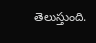తెలుస్తుంది.